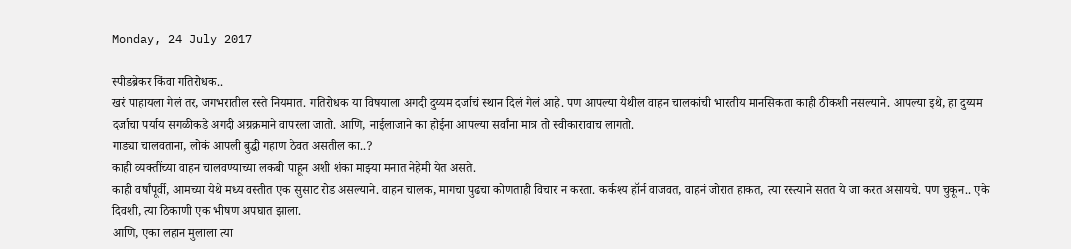Monday, 24 July 2017

स्पीडब्रेकर किंवा गतिरोधक..
खरं पाहायला गेलं तर, जगभरातील रस्ते नियमात. गतिरोधक या विषयाला अगदी दुय्यम दर्जाचं स्थान दिलं गेलं आहे. पण आपल्या येथील वाहन चालकांची भारतीय मानसिकता काही ठीकशी नसल्याने. आपल्या इथे, हा दुय्यम दर्जाचा पर्याय सगळीकडे अगदी अग्रक्रमाने वापरला जातो. आणि, नाईलाजाने का होईना आपल्या सर्वांना मात्र तो स्वीकारावाच लागतो.
गाड्या चालवताना, लोकं आपली बुद्धी गहाण ठेवत असतील का..?
काही व्यक्तींच्या वाहन चालवण्याच्या लकबी पाहून अशी शंका माझ्या मनात नेहेमी येत असते.
काही वर्षांपूर्वी, आमच्या येथे मध्य वस्तीत एक सुसाट रोड असल्याने. वाहन चालक, मागचा पुढचा कोणताही विचार न करता. कर्कश्य हॉर्न वाजवत, वाहनं जोरात हाकत, त्या रस्त्याने सतत ये जा करत असायचे. पण चुकून.. एके दिवशी, त्या ठिकाणी एक भीषण अपघात झाला.
आणि, एका लहान मुलाला त्या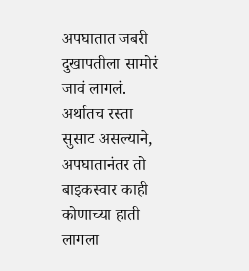अपघातात जबरी दुखापतीला सामोरं जावं लागलं. अर्थातच रस्ता सुसाट असल्याने, अपघातानंतर तो बाइकस्वार काही कोणाच्या हाती लागला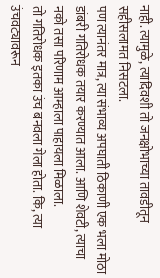नाही. त्यामुळे, त्यादिवशी तो जनक्षोभाच्या तावडीतून सहीसलामत निसटला.
पण त्यानंतर मात्र, त्या संभाव्य अपघाती ठिकाणी एक भला मोठा डांबरी गतिरोधक तयार करण्यात आला. आणि शेवटी, त्याचा नको तसा परिणाम आम्हाला पाहायला मिळाला.
तो गतिरोधक इतका उंच बनवला गेला होता. कि, त्या उंचवट्यावरून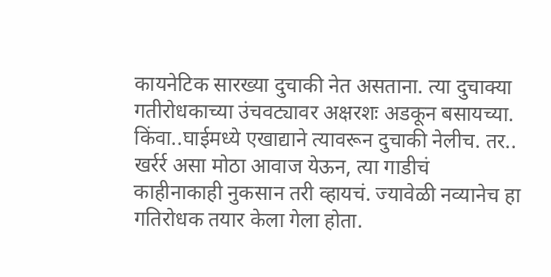कायनेटिक सारख्या दुचाकी नेत असताना. त्या दुचाक्या गतीरोधकाच्या उंचवट्यावर अक्षरशः अडकून बसायच्या. किंवा..घाईमध्ये एखाद्याने त्यावरून दुचाकी नेलीच. तर.. खर्रर्र असा मोठा आवाज येऊन, त्या गाडीचं काहीनाकाही नुकसान तरी व्हायचं. ज्यावेळी नव्यानेच हा गतिरोधक तयार केला गेला होता.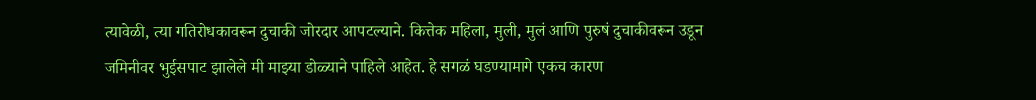त्यावेळी, त्या गतिरोधकावरून दुचाकी जोरदार आपटल्याने. कित्तेक महिला, मुली, मुलं आणि पुरुषं दुचाकीवरून उडून जमिनीवर भुईसपाट झालेले मी माझ्या डोळ्याने पाहिले आहेत. हे सगळं घडण्यामागे एकच कारण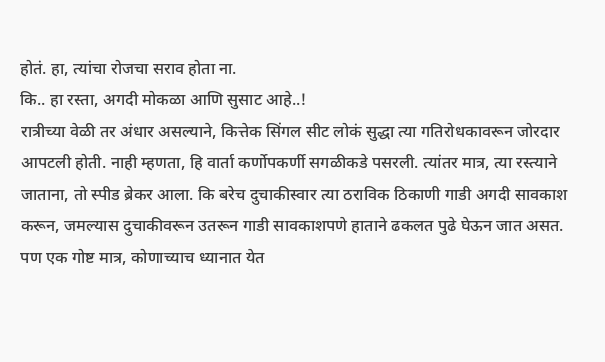होतं. हा, त्यांचा रोजचा सराव होता ना.
कि.. हा रस्ता, अगदी मोकळा आणि सुसाट आहे..!
रात्रीच्या वेळी तर अंधार असल्याने, कित्तेक सिंगल सीट लोकं सुद्धा त्या गतिरोधकावरून जोरदार आपटली होती. नाही म्हणता, हि वार्ता कर्णोपकर्णी सगळीकडे पसरली. त्यांतर मात्र, त्या रस्त्याने जाताना, तो स्पीड ब्रेकर आला. कि बरेच दुचाकीस्वार त्या ठराविक ठिकाणी गाडी अगदी सावकाश करून, जमल्यास दुचाकीवरून उतरून गाडी सावकाशपणे हाताने ढकलत पुढे घेऊन जात असत. पण एक गोष्ट मात्र, कोणाच्याच ध्यानात येत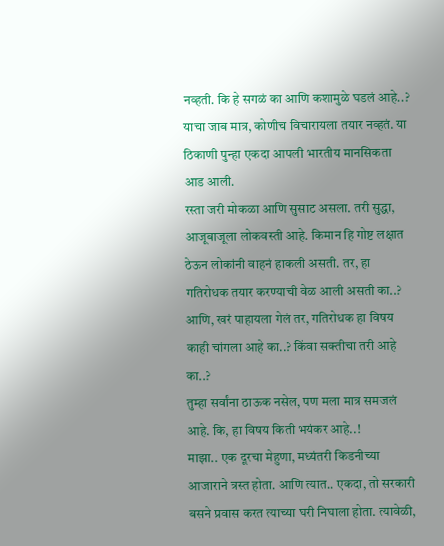नव्हती. कि हे सगळं का आणि कशामुळे घडलं आहे..? याचा जाब मात्र, कोणीच विचारायला तयार नव्हतं. या ठिकाणी पुन्हा एकदा आपली भारतीय मानसिकता आड आली.
रस्ता जरी मोकळा आणि सुसाट असला. तरी सुद्धा, आजूबाजूला लोकवस्ती आहे. किमान हि गोष्ट लक्षात ठेऊन लोकांनी वाहनं हाकली असती. तर, हा गतिरोधक तयार करण्याची वेळ आली असती का..? आणि, खरं पाहायला गेलं तर, गतिरोधक हा विषय काही चांगला आहे का..? किंवा सक्तीचा तरी आहे का..?
तुम्हा सर्वांना ठाऊक नसेल, पण मला मात्र समजलं आहे. कि, हा विषय किती भयंकर आहे..!
माझा.. एक दूरचा मेहुणा, मध्यंतरी किडनीच्या आजाराने त्रस्त होता. आणि त्यात.. एकदा, तो सरकारी बसने प्रवास करत त्याच्या घरी निघाला होता. त्यावेळी,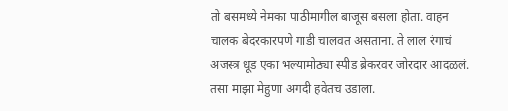तो बसमध्ये नेमका पाठीमागील बाजूस बसला होता. वाहन चालक बेदरकारपणे गाडी चालवत असताना. ते लाल रंगाचं अजस्त्र धूड एका भल्यामोठ्या स्पीड ब्रेकरवर जोरदार आदळलं. तसा माझा मेहुणा अगदी हवेतच उडाला.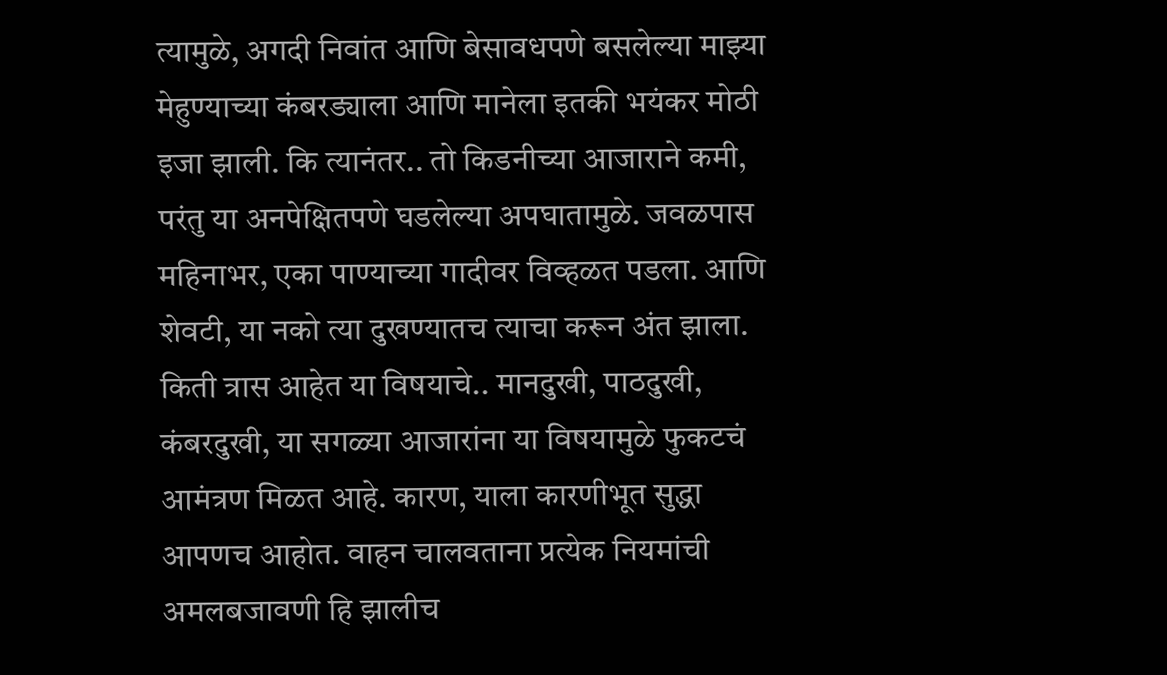त्यामुळे, अगदी निवांत आणि बेसावधपणे बसलेल्या माझ्या मेहुण्याच्या कंबरड्याला आणि मानेला इतकी भयंकर मोठी इजा झाली. कि त्यानंतर.. तो किडनीच्या आजाराने कमी, परंतु या अनपेक्षितपणे घडलेल्या अपघातामुळे. जवळपास महिनाभर, एका पाण्याच्या गादीवर विव्हळत पडला. आणि शेवटी, या नको त्या दुखण्यातच त्याचा करून अंत झाला.
किती त्रास आहेत या विषयाचे.. मानदुखी, पाठदुखी, कंबरदुखी, या सगळ्या आजारांना या विषयामुळे फुकटचं आमंत्रण मिळत आहे. कारण, याला कारणीभूत सुद्धा आपणच आहोत. वाहन चालवताना प्रत्येक नियमांची अमलबजावणी हि झालीच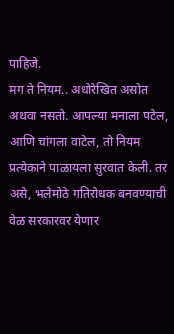पाहिजे.
मग ते नियम.. अधोरेखित असोत अथवा नसतो. आपल्या मनाला पटेल, आणि चांगला वाटेल, तो नियम प्रत्येकाने पाळायला सुरवात केली. तर असे, भलेमोठे गतिरोधक बनवण्याची वेळ सरकारवर येणार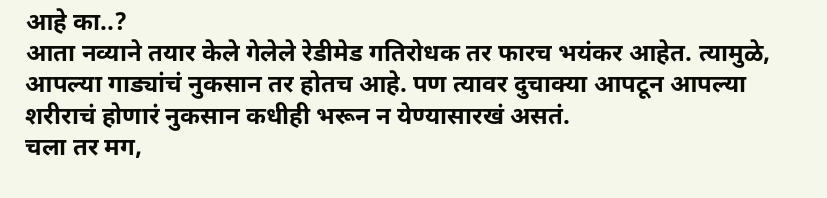आहे का..?
आता नव्याने तयार केले गेलेले रेडीमेड गतिरोधक तर फारच भयंकर आहेत. त्यामुळे, आपल्या गाड्यांचं नुकसान तर होतच आहे. पण त्यावर दुचाक्या आपटून आपल्या शरीराचं होणारं नुकसान कधीही भरून न येण्यासारखं असतं.
चला तर मग,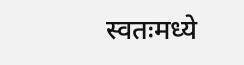स्वतःमध्ये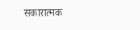सकारात्मक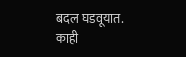बदल घडवूयात. काही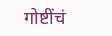गोष्टींचं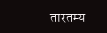तारतम्य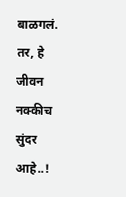बाळगलं.
तर, हे जीवन नक्कीच सुंदर आहे..!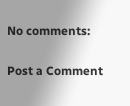No comments:

Post a Comment